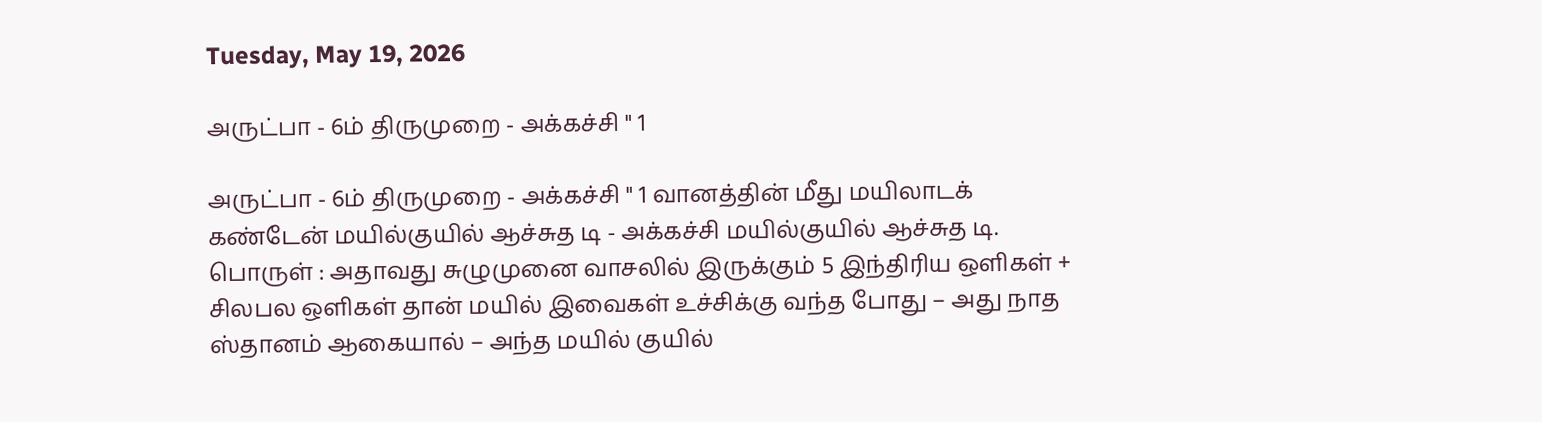Tuesday, May 19, 2026

அருட்பா - 6ம் திருமுறை - அக்கச்சி " 1

அருட்பா - 6ம் திருமுறை - அக்கச்சி " 1 வானத்தின் மீது மயிலாடக் கண்டேன் மயில்குயில் ஆச்சுத டி - அக்கச்சி மயில்குயில் ஆச்சுத டி. பொருள் : அதாவது சுழுமுனை வாசலில் இருக்கும் 5 இந்திரிய ஒளிகள் + சிலபல ஒளிகள் தான் மயில் இவைகள் உச்சிக்கு வந்த போது – அது நாத ஸ்தானம் ஆகையால் – அந்த மயில் குயில்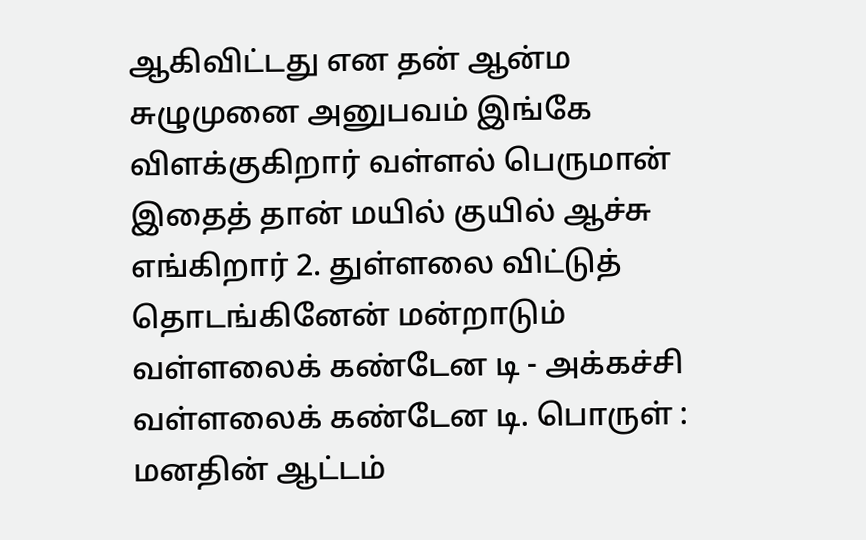ஆகிவிட்டது என தன் ஆன்ம சுழுமுனை அனுபவம் இங்கே விளக்குகிறார் வள்ளல் பெருமான் இதைத் தான் மயில் குயில் ஆச்சு எங்கிறார் 2. துள்ளலை விட்டுத் தொடங்கினேன் மன்றாடும் வள்ளலைக் கண்டேன டி - அக்கச்சி வள்ளலைக் கண்டேன டி. பொருள் : மனதின் ஆட்டம்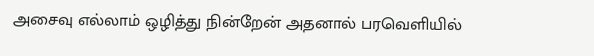அசைவு எல்லாம் ஒழித்து நின்றேன் அதனால் பரவெளியில்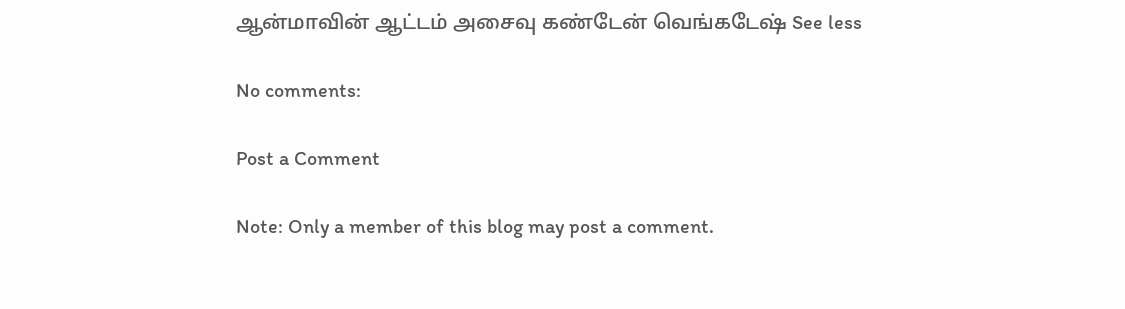ஆன்மாவின் ஆட்டம் அசைவு கண்டேன் வெங்கடேஷ் See less

No comments:

Post a Comment

Note: Only a member of this blog may post a comment.